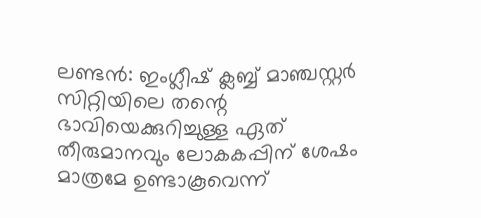ലണ്ടൻ: ഇംഗ്ലീഷ് ക്ലബ്ബ് മാഞ്ചസ്റ്റർ സിറ്റിയിലെ തന്റെ ഭാവിയെക്കുറിച്ചുള്ള ഏത് തീരുമാനവും ലോകകപ്പിന് ശേഷം മാത്രമേ ഉണ്ടാകൂവെന്ന്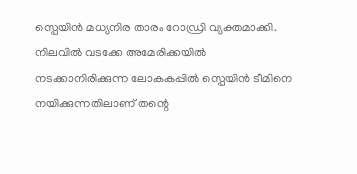സ്പെയിൻ മധ്യനിര താരം റോഡ്രി വ്യക്തമാക്കി. നിലവിൽ വടക്കേ അമേരിക്കയിൽ നടക്കാനിരിക്കുന്ന ലോകകപ്പിൽ സ്പെയിൻ ടീമിനെ നയിക്കുന്നതിലാണ് തന്റെ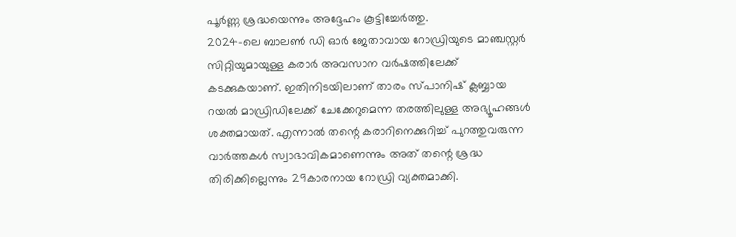പൂർണ്ണ ശ്രദ്ധയെന്നും അദ്ദേഹം കൂട്ടിച്ചേർത്തു.
2024-ലെ ബാലൺ ഡി ഓർ ജേതാവായ റോഡ്രിയുടെ മാഞ്ചസ്റ്റർ സിറ്റിയുമായുള്ള കരാർ അവസാന വർഷത്തിലേക്ക് കടക്കുകയാണ്. ഇതിനിടയിലാണ് താരം സ്പാനിഷ് ക്ലബ്ബായ റയൽ മാഡ്രിഡിലേക്ക് ചേക്കേറുമെന്ന തരത്തിലുള്ള അഭ്യൂഹങ്ങൾ ശക്തമായത്. എന്നാൽ തന്റെ കരാറിനെക്കുറിച്ച് പുറത്തുവരുന്ന വാർത്തകൾ സ്വാഭാവികമാണെന്നും അത് തന്റെ ശ്രദ്ധ തിരിക്കില്ലെന്നും 29കാരനായ റോഡ്രി വ്യക്തമാക്കി.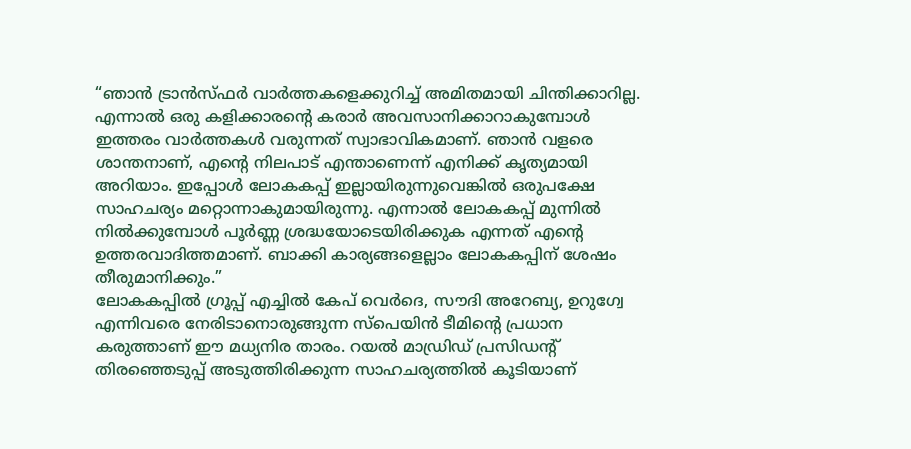“ഞാൻ ട്രാൻസ്ഫർ വാർത്തകളെക്കുറിച്ച് അമിതമായി ചിന്തിക്കാറില്ല. എന്നാൽ ഒരു കളിക്കാരന്റെ കരാർ അവസാനിക്കാറാകുമ്പോൾ ഇത്തരം വാർത്തകൾ വരുന്നത് സ്വാഭാവികമാണ്. ഞാൻ വളരെ ശാന്തനാണ്, എന്റെ നിലപാട് എന്താണെന്ന് എനിക്ക് കൃത്യമായി അറിയാം. ഇപ്പോൾ ലോകകപ്പ് ഇല്ലായിരുന്നുവെങ്കിൽ ഒരുപക്ഷേ സാഹചര്യം മറ്റൊന്നാകുമായിരുന്നു. എന്നാൽ ലോകകപ്പ് മുന്നിൽ നിൽക്കുമ്പോൾ പൂർണ്ണ ശ്രദ്ധയോടെയിരിക്കുക എന്നത് എന്റെ ഉത്തരവാദിത്തമാണ്. ബാക്കി കാര്യങ്ങളെല്ലാം ലോകകപ്പിന് ശേഷം തീരുമാനിക്കും.”
ലോകകപ്പിൽ ഗ്രൂപ്പ് എച്ചിൽ കേപ് വെർദെ, സൗദി അറേബ്യ, ഉറുഗ്വേ എന്നിവരെ നേരിടാനൊരുങ്ങുന്ന സ്പെയിൻ ടീമിന്റെ പ്രധാന കരുത്താണ് ഈ മധ്യനിര താരം. റയൽ മാഡ്രിഡ് പ്രസിഡന്റ് തിരഞ്ഞെടുപ്പ് അടുത്തിരിക്കുന്ന സാഹചര്യത്തിൽ കൂടിയാണ്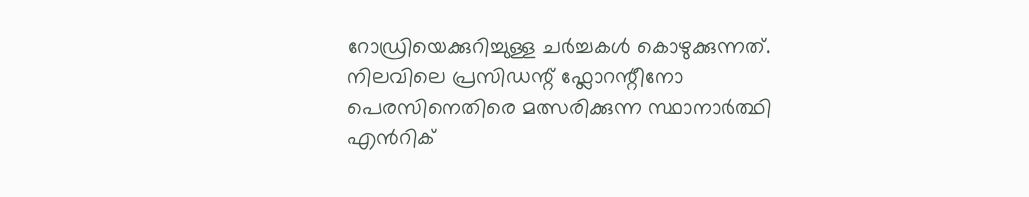റോഡ്രിയെക്കുറിച്ചുള്ള ചർച്ചകൾ കൊഴുക്കുന്നത്. നിലവിലെ പ്രസിഡന്റ് ഫ്ലോറന്റീനോ പെരസിനെതിരെ മത്സരിക്കുന്ന സ്ഥാനാർത്ഥി എൻറിക്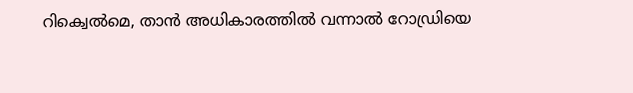റിക്വെൽമെ, താൻ അധികാരത്തിൽ വന്നാൽ റോഡ്രിയെ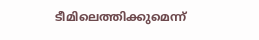ടീമിലെത്തിക്കുമെന്ന്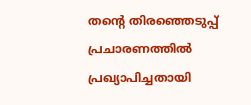തന്റെ തിരഞ്ഞെടുപ്പ് പ്രചാരണത്തിൽ പ്രഖ്യാപിച്ചതായി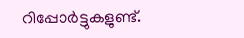റിപ്പോർട്ടുകളുണ്ട്.